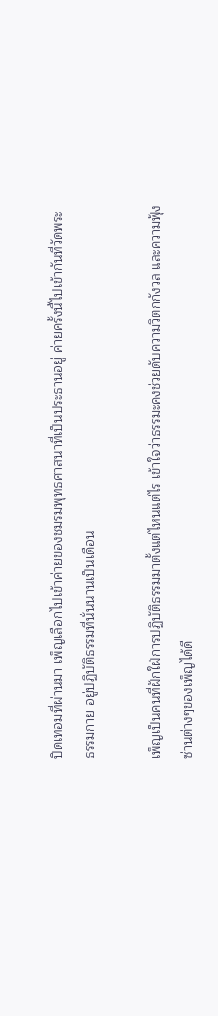ปิดเทอมที่ผ่านมา เพ็ญเลือกไปเข้าค่ายของชมรมพุทธศาสนาที่เป็นประธานอยู่ ค่ายครั้งนี้ไปเข้ากันที่วัดพระธรรมกาย อยู่ปฏิบัติธรรมที่นั่นนานเป็นเดือน

เพ็ญเป็นคนที่ฝักใฝ่การปฏิบัติธรรมมาตั้งแต่ไหนแต่ไร เข้าใจว่าธรรมะคงช่วยดับความวิตกกังวล และความฟุ้งซ่านต่างๆของเพ็ญได้ดี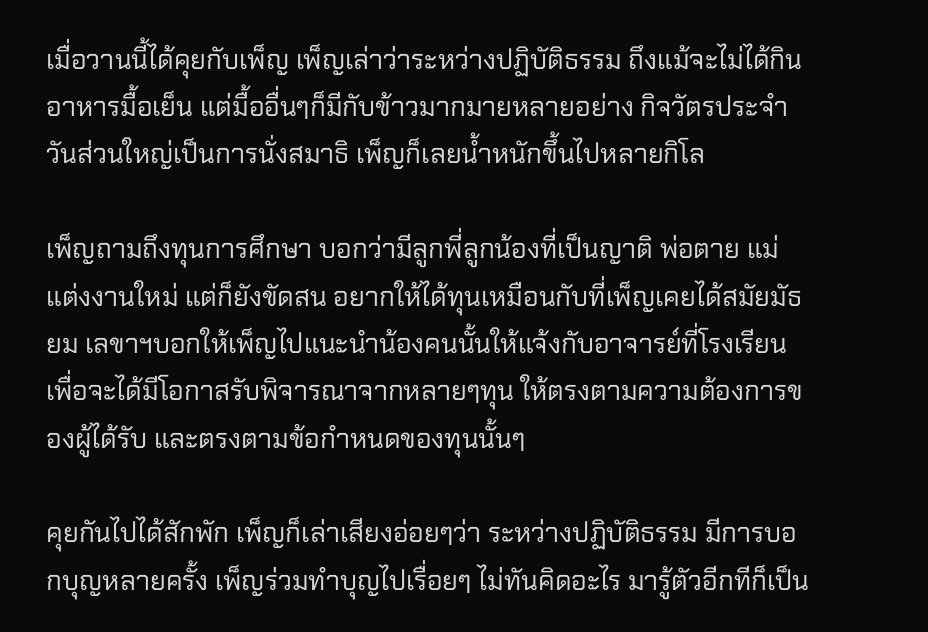เมื่อวานนี้ได้คุยกับเพ็ญ เพ็ญเล่าว่าระหว่างปฏิบัติธรรม ถึงแม้จะไม่ได้กินอาหารมื้อเย็น แต่มื้ออื่นๆก็มีกับข้าวมากมายหลายอย่าง กิจวัตรประจำวันส่วนใหญ่เป็นการนั่งสมาธิ เพ็ญก็เลยน้ำหนักขึ้นไปหลายกิโล

เพ็ญถามถึงทุนการศึกษา บอกว่ามีลูกพี่ลูกน้องที่เป็นญาติ พ่อตาย แม่แต่งงานใหม่ แต่ก็ยังขัดสน อยากให้ได้ทุนเหมือนกับที่เพ็ญเคยได้สมัยมัธยม เลขาฯบอกให้เพ็ญไปแนะนำน้องคนนั้นให้แจ้งกับอาจารย์ที่โรงเรียน เพื่อจะได้มีโอกาสรับพิจารณาจากหลายๆทุน ให้ตรงตามความต้องการของผู้ได้รับ และตรงตามข้อกำหนดของทุนนั้นๆ

คุยกันไปได้สักพัก เพ็ญก็เล่าเสียงอ่อยๆว่า ระหว่างปฏิบัติธรรม มีการบอกบุญหลายครั้ง เพ็ญร่วมทำบุญไปเรื่อยๆ ไม่ทันคิดอะไร มารู้ตัวอีกทีก็เป็น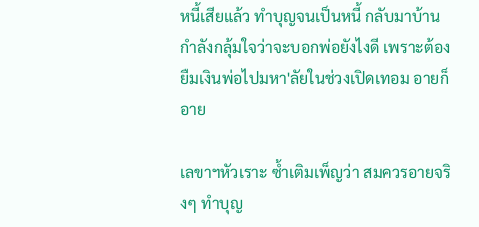หนี้เสียแล้ว ทำบุญจนเป็นหนี้ กลับมาบ้าน กำลังกลุ้มใจว่าจะบอกพ่อยังไงดี เพราะต้องยืมเงินพ่อไปมหา'ลัยในช่วงเปิดเทอม อายก็อาย

เลขาฯหัวเราะ ซ้ำเติมเพ็ญว่า สมควรอายจริงๆ ทำบุญ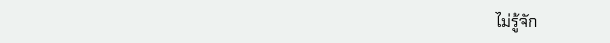ไม่รู้จัก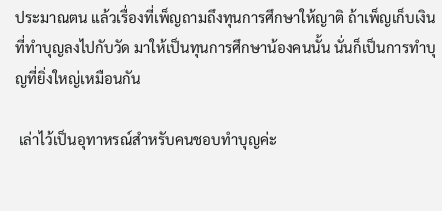ประมาณตน แล้วเรื่องที่เพ็ญถามถึงทุนการศึกษาให้ญาติ ถ้าเพ็ญเก็บเงินที่ทำบุญลงไปกับวัด มาให้เป็นทุนการศึกษาน้องคนนั้น นั่นก็เป็นการทำบุญที่ยิ่งใหญ่เหมือนกัน

 เล่าไว้เป็นอุทาหรณ์สำหรับคนชอบทำบุญค่ะ